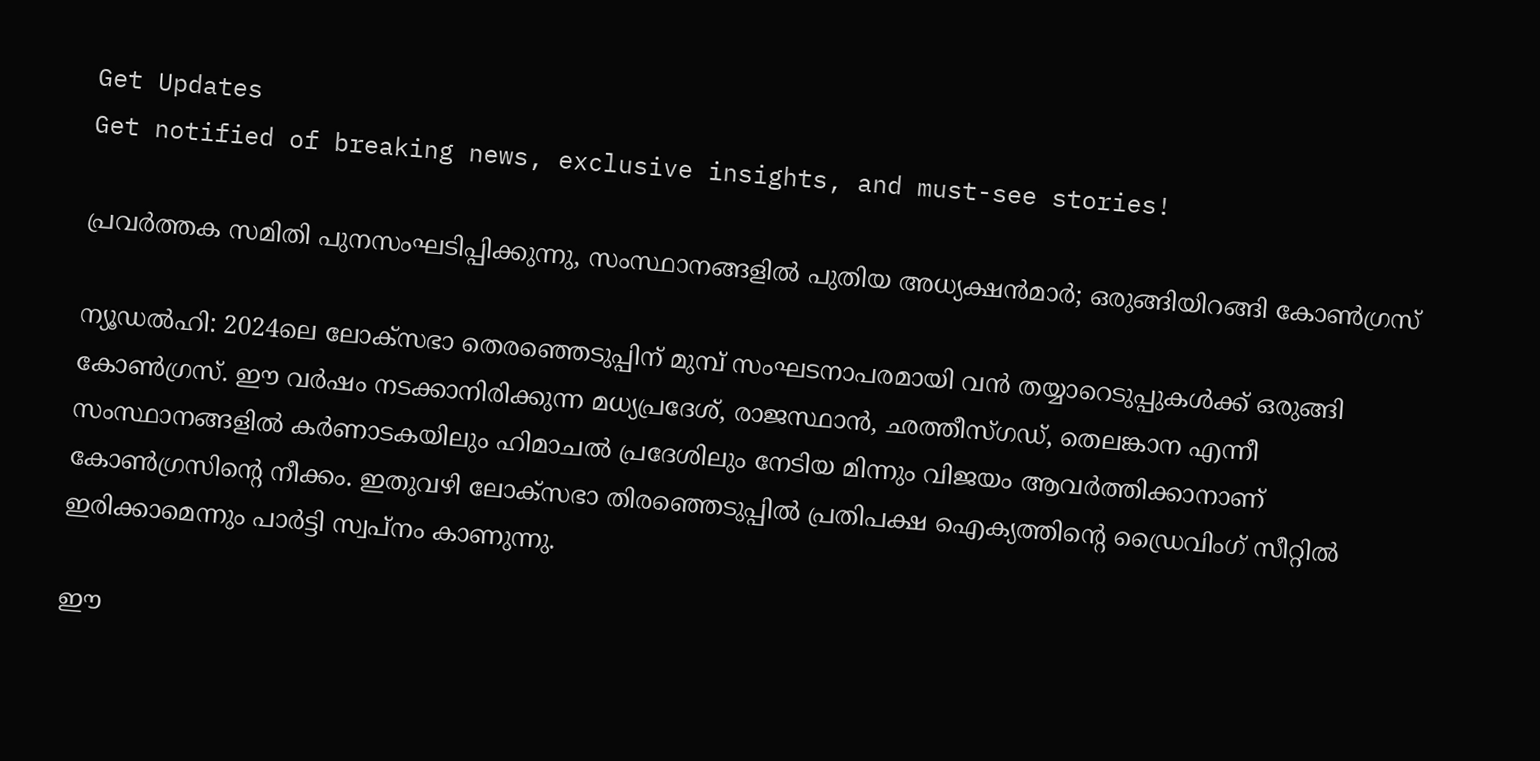Get Updates
Get notified of breaking news, exclusive insights, and must-see stories!

പ്രവര്‍ത്തക സമിതി പുനസംഘടിപ്പിക്കുന്നു, സംസ്ഥാനങ്ങളില്‍ പുതിയ അധ്യക്ഷന്‍മാര്‍; ഒരുങ്ങിയിറങ്ങി കോണ്‍ഗ്രസ്

ന്യൂഡല്‍ഹി: 2024ലെ ലോക്സഭാ തെരഞ്ഞെടുപ്പിന് മുമ്പ് സംഘടനാപരമായി വന്‍ തയ്യാറെടുപ്പുകള്‍ക്ക് ഒരുങ്ങി കോണ്‍ഗ്രസ്. ഈ വര്‍ഷം നടക്കാനിരിക്കുന്ന മധ്യപ്രദേശ്, രാജസ്ഥാന്‍, ഛത്തീസ്ഗഡ്, തെലങ്കാന എന്നീ സംസ്ഥാനങ്ങളില്‍ കര്‍ണാടകയിലും ഹിമാചല്‍ പ്രദേശിലും നേടിയ മിന്നും വിജയം ആവര്‍ത്തിക്കാനാണ് കോണ്‍ഗ്രസിന്റെ നീക്കം. ഇതുവഴി ലോക്‌സഭാ തിരഞ്ഞെടുപ്പില്‍ പ്രതിപക്ഷ ഐക്യത്തിന്റെ ഡ്രൈവിംഗ് സീറ്റില്‍ ഇരിക്കാമെന്നും പാര്‍ട്ടി സ്വപ്‌നം കാണുന്നു.

ഈ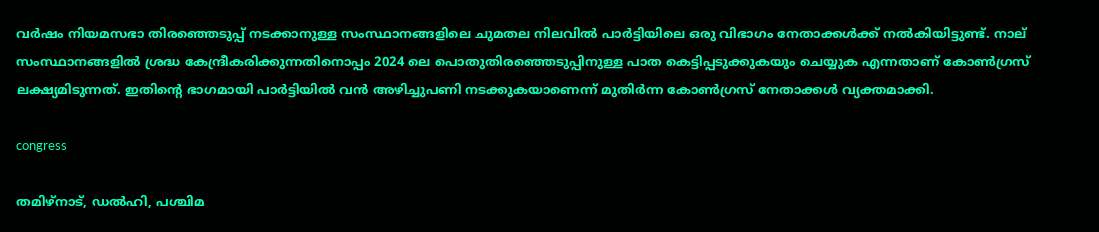വര്‍ഷം നിയമസഭാ തിരഞ്ഞെടുപ്പ് നടക്കാനുള്ള സംസ്ഥാനങ്ങളിലെ ചുമതല നിലവില്‍ പാര്‍ട്ടിയിലെ ഒരു വിഭാഗം നേതാക്കള്‍ക്ക് നല്‍കിയിട്ടുണ്ട്. നാല് സംസ്ഥാനങ്ങളില്‍ ശ്രദ്ധ കേന്ദ്രീകരിക്കുന്നതിനൊപ്പം 2024 ലെ പൊതുതിരഞ്ഞെടുപ്പിനുള്ള പാത കെട്ടിപ്പടുക്കുകയും ചെയ്യുക എന്നതാണ് കോണ്‍ഗ്രസ് ലക്ഷ്യമിടുന്നത്. ഇതിന്റെ ഭാഗമായി പാര്‍ട്ടിയില്‍ വന്‍ അഴിച്ചുപണി നടക്കുകയാണെന്ന് മുതിര്‍ന്ന കോണ്‍ഗ്രസ് നേതാക്കള്‍ വ്യക്തമാക്കി.

congress

തമിഴ്നാട്, ഡല്‍ഹി, പശ്ചിമ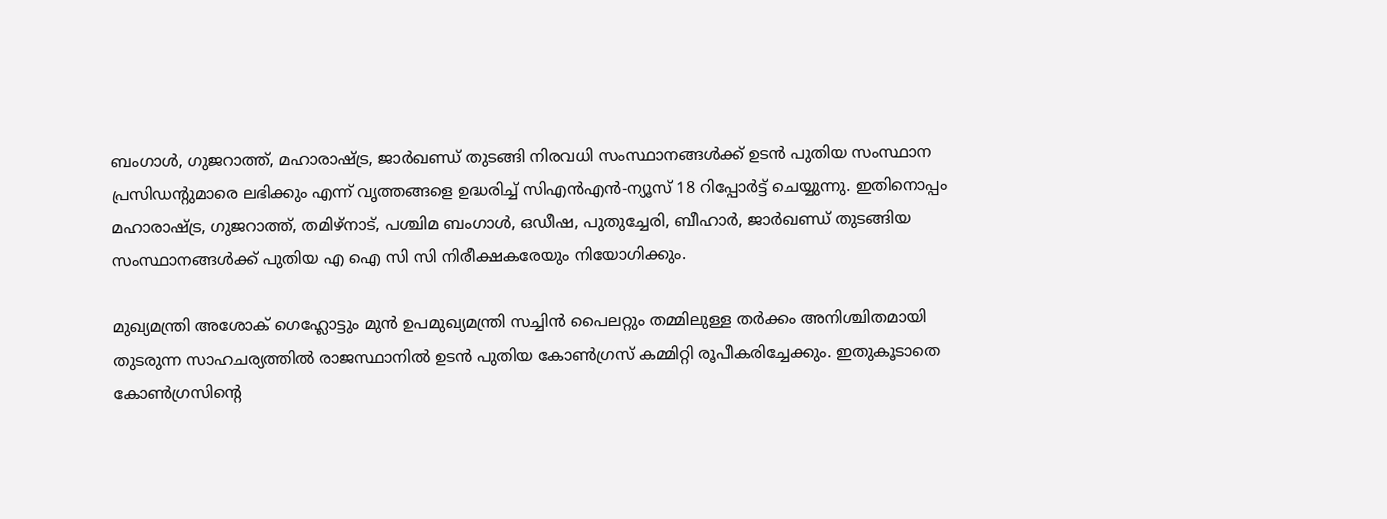ബംഗാള്‍, ഗുജറാത്ത്, മഹാരാഷ്ട്ര, ജാര്‍ഖണ്ഡ് തുടങ്ങി നിരവധി സംസ്ഥാനങ്ങള്‍ക്ക് ഉടന്‍ പുതിയ സംസ്ഥാന പ്രസിഡന്റുമാരെ ലഭിക്കും എന്ന് വൃത്തങ്ങളെ ഉദ്ധരിച്ച് സിഎന്‍എന്‍-ന്യൂസ് 18 റിപ്പോര്‍ട്ട് ചെയ്യുന്നു. ഇതിനൊപ്പം മഹാരാഷ്ട്ര, ഗുജറാത്ത്, തമിഴ്നാട്, പശ്ചിമ ബംഗാള്‍, ഒഡീഷ, പുതുച്ചേരി, ബീഹാര്‍, ജാര്‍ഖണ്ഡ് തുടങ്ങിയ സംസ്ഥാനങ്ങള്‍ക്ക് പുതിയ എ ഐ സി സി നിരീക്ഷകരേയും നിയോഗിക്കും.

മുഖ്യമന്ത്രി അശോക് ഗെഹ്ലോട്ടും മുന്‍ ഉപമുഖ്യമന്ത്രി സച്ചിന്‍ പൈലറ്റും തമ്മിലുള്ള തര്‍ക്കം അനിശ്ചിതമായി തുടരുന്ന സാഹചര്യത്തില്‍ രാജസ്ഥാനില്‍ ഉടന്‍ പുതിയ കോണ്‍ഗ്രസ് കമ്മിറ്റി രൂപീകരിച്ചേക്കും. ഇതുകൂടാതെ കോണ്‍ഗ്രസിന്റെ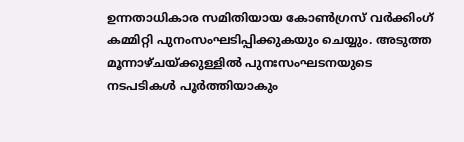ഉന്നതാധികാര സമിതിയായ കോണ്‍ഗ്രസ് വര്‍ക്കിംഗ് കമ്മിറ്റി പുനംസംഘടിപ്പിക്കുകയും ചെയ്യും. അടുത്ത മൂന്നാഴ്ചയ്ക്കുള്ളില്‍ പുനഃസംഘടനയുടെ നടപടികള്‍ പൂര്‍ത്തിയാകും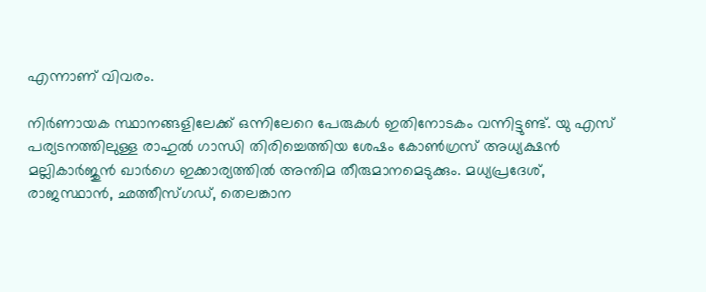എന്നാണ് വിവരം.

നിര്‍ണായക സ്ഥാനങ്ങളിലേക്ക് ഒന്നിലേറെ പേരുകള്‍ ഇതിനോടകം വന്നിട്ടുണ്ട്. യു എസ് പര്യടനത്തിലുള്ള രാഹുല്‍ ഗാന്ധി തിരിച്ചെത്തിയ ശേഷം കോണ്‍ഗ്രസ് അധ്യക്ഷന്‍ മല്ലികാര്‍ജുന്‍ ഖാര്‍ഗെ ഇക്കാര്യത്തില്‍ അന്തിമ തീരുമാനമെടുക്കും. മധ്യപ്രദേശ്, രാജസ്ഥാന്‍, ഛത്തീസ്ഗഡ്, തെലങ്കാന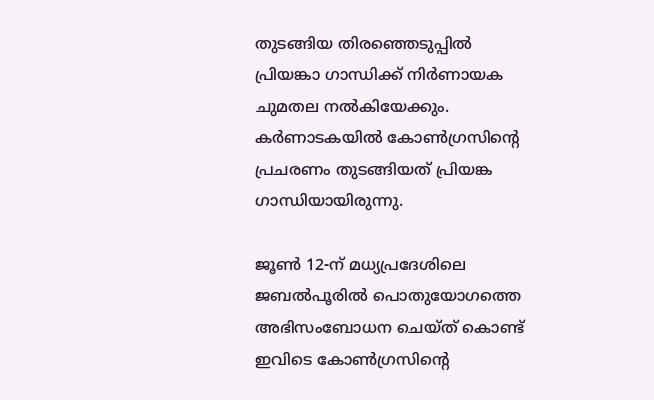തുടങ്ങിയ തിരഞ്ഞെടുപ്പില്‍ പ്രിയങ്കാ ഗാന്ധിക്ക് നിര്‍ണായക ചുമതല നല്‍കിയേക്കും. കര്‍ണാടകയില്‍ കോണ്‍ഗ്രസിന്റെ പ്രചരണം തുടങ്ങിയത് പ്രിയങ്ക ഗാന്ധിയായിരുന്നു.

ജൂണ്‍ 12-ന് മധ്യപ്രദേശിലെ ജബല്‍പൂരില്‍ പൊതുയോഗത്തെ അഭിസംബോധന ചെയ്ത് കൊണ്ട് ഇവിടെ കോണ്‍ഗ്രസിന്റെ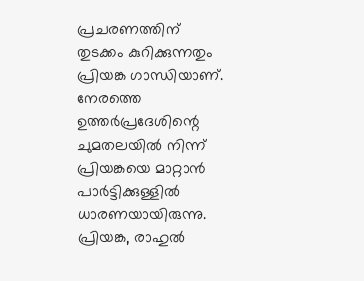പ്രചരണത്തിന് തുടക്കം കുറിക്കുന്നതും പ്രിയങ്ക ഗാന്ധിയാണ്. നേരത്തെ ഉത്തര്‍പ്രദേശിന്റെ ചുമതലയില്‍ നിന്ന് പ്രിയങ്കയെ മാറ്റാന്‍ പാര്‍ട്ടിക്കുള്ളില്‍ ധാരണയായിരുന്നു. പ്രിയങ്ക, രാഹുല്‍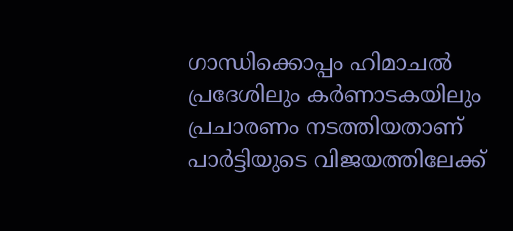ഗാന്ധിക്കൊപ്പം ഹിമാചല്‍ പ്രദേശിലും കര്‍ണാടകയിലും പ്രചാരണം നടത്തിയതാണ് പാര്‍ട്ടിയുടെ വിജയത്തിലേക്ക്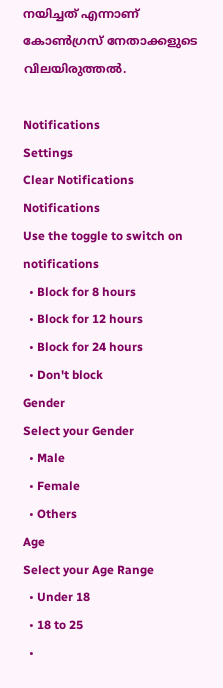നയിച്ചത് എന്നാണ് കോണ്‍ഗ്രസ് നേതാക്കളുടെ വിലയിരുത്തല്‍.

Notifications
Settings
Clear Notifications
Notifications
Use the toggle to switch on notifications
  • Block for 8 hours
  • Block for 12 hours
  • Block for 24 hours
  • Don't block
Gender
Select your Gender
  • Male
  • Female
  • Others
Age
Select your Age Range
  • Under 18
  • 18 to 25
  •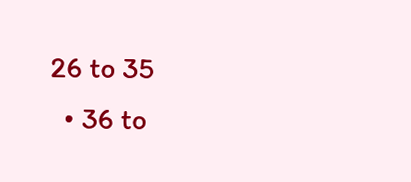26 to 35
  • 36 to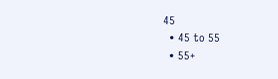45
  • 45 to 55
  • 55+